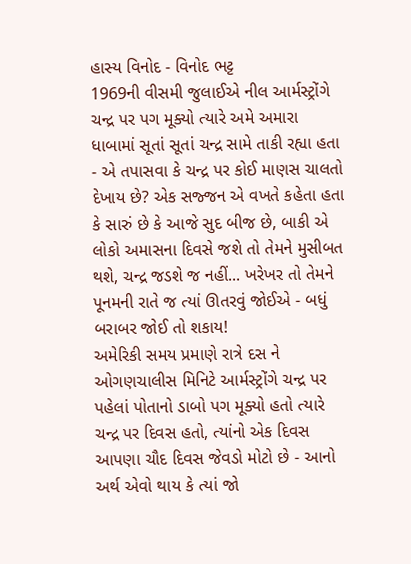હાસ્ય વિનોદ - વિનોદ ભટ્ટ
1969ની વીસમી જુલાઈએ નીલ આર્મસ્ટ્રોંગે ચન્દ્ર પર પગ મૂક્યો ત્યારે અમે અમારા ધાબામાં સૂતાં સૂતાં ચન્દ્ર સામે તાકી રહ્યા હતા - એ તપાસવા કે ચન્દ્ર પર કોઈ માણસ ચાલતો દેખાય છે? એક સજ્જન એ વખતે કહેતા હતા કે સારું છે કે આજે સુદ બીજ છે, બાકી એ લોકો અમાસના દિવસે જશે તો તેમને મુસીબત થશે, ચન્દ્ર જડશે જ નહીં... ખરેખર તો તેમને પૂનમની રાતે જ ત્યાં ઊતરવું જોઈએ - બધું બરાબર જોઈ તો શકાય!
અમેરિકી સમય પ્રમાણે રાત્રે દસ ને ઓગણચાલીસ મિનિટે આર્મસ્ટ્રોંગે ચન્દ્ર પર પહેલાં પોતાનો ડાબો પગ મૂક્યો હતો ત્યારે ચન્દ્ર પર દિવસ હતો, ત્યાંનો એક દિવસ આપણા ચૌદ દિવસ જેવડો મોટો છે - આનો અર્થ એવો થાય કે ત્યાં જો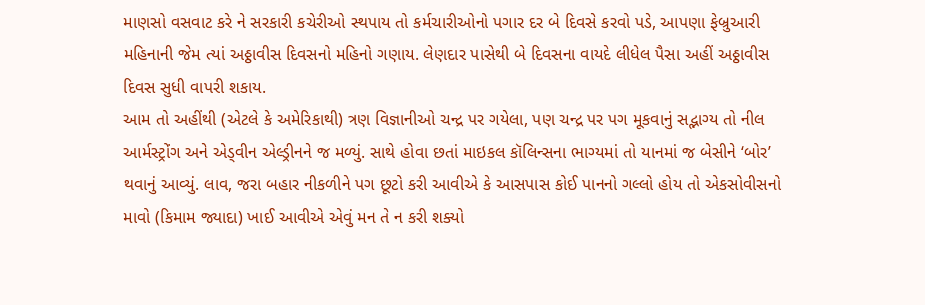માણસો વસવાટ કરે ને સરકારી કચેરીઓ સ્થપાય તો કર્મચારીઓનો પગાર દર બે દિવસે કરવો પડે, આપણા ફેબ્રુઆરી મહિનાની જેમ ત્યાં અઠ્ઠાવીસ દિવસનો મહિનો ગણાય. લેણદાર પાસેથી બે દિવસના વાયદે લીધેલ પૈસા અહીં અઠ્ઠાવીસ દિવસ સુધી વાપરી શકાય.
આમ તો અહીંથી (એટલે કે અમેરિકાથી) ત્રણ વિજ્ઞાનીઓ ચન્દ્ર પર ગયેલા, પણ ચન્દ્ર પર પગ મૂકવાનું સદ્ભાગ્ય તો નીલ આર્મસ્ટ્રોંગ અને એડ્વીન એલ્ડ્રીનને જ મળ્યું. સાથે હોવા છતાં માઇકલ કૉલિન્સના ભાગ્યમાં તો યાનમાં જ બેસીને ‘બોર’ થવાનું આવ્યું. લાવ, જરા બહાર નીકળીને પગ છૂટો કરી આવીએ કે આસપાસ કોઈ પાનનો ગલ્લો હોય તો એકસોવીસનો માવો (કિમામ જ્યાદા) ખાઈ આવીએ એવું મન તે ન કરી શક્યો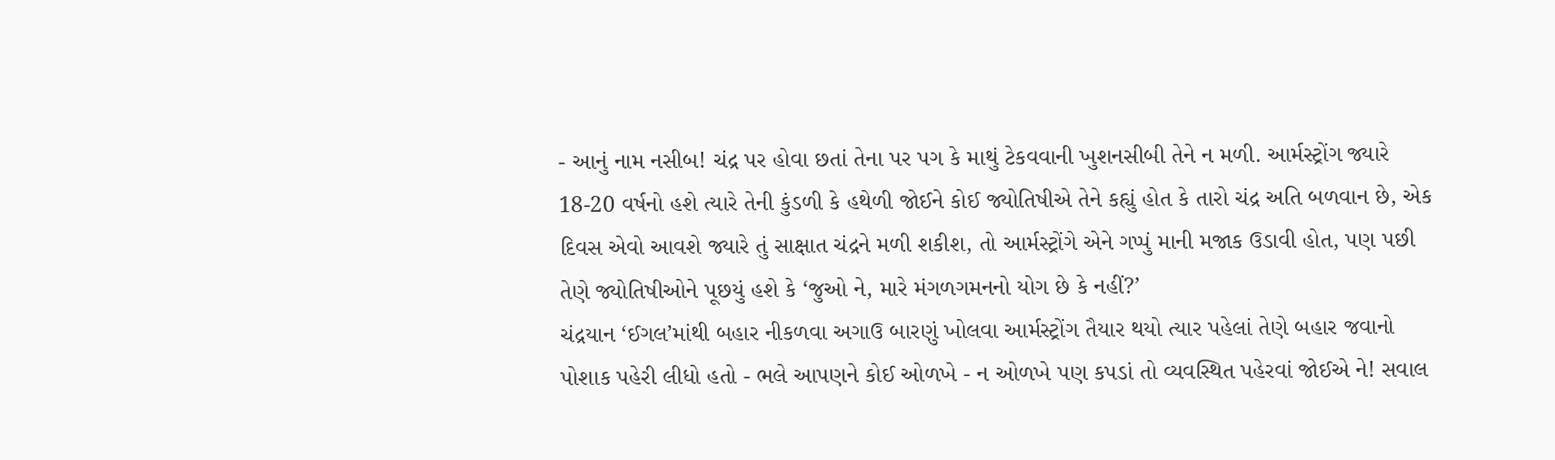- આનું નામ નસીબ! ચંદ્ર પર હોવા છતાં તેના પર પગ કે માથું ટેકવવાની ખુશનસીબી તેને ન મળી. આર્મસ્ટ્રોંગ જ્યારે 18-20 વર્ષનો હશે ત્યારે તેની કુંડળી કે હથેળી જોઈને કોઈ જ્યોતિષીએ તેને કહ્યું હોત કે તારો ચંદ્ર અતિ બળવાન છે, એક દિવસ એવો આવશે જ્યારે તું સાક્ષાત ચંદ્રને મળી શકીશ, તો આર્મસ્ટ્રોંગે એને ગપ્પું માની મજાક ઉડાવી હોત, પણ પછી તેણે જ્યોતિષીઓને પૂછયું હશે કે ‘જુઓ ને, મારે મંગળગમનનો યોગ છે કે નહીં?’
ચંદ્રયાન ‘ઈગલ’માંથી બહાર નીકળવા અગાઉ બારણું ખોલવા આર્મસ્ટ્રોંગ તૈયાર થયો ત્યાર પહેલાં તેણે બહાર જવાનો પોશાક પહેરી લીધો હતો - ભલે આપણને કોઈ ઓળખે - ન ઓળખે પણ કપડાં તો વ્યવસ્થિત પહેરવાં જોઈએ ને! સવાલ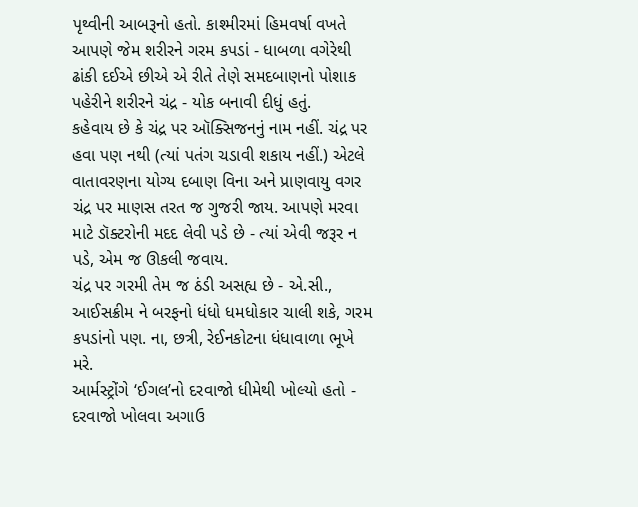પૃથ્વીની આબરૂનો હતો. કાશ્મીરમાં હિમવર્ષા વખતે આપણે જેમ શરીરને ગરમ કપડાં - ધાબળા વગેરેથી ઢાંકી દઈએ છીએ એ રીતે તેણે સમદબાણનો પોશાક પહેરીને શરીરને ચંદ્ર - યોક બનાવી દીધું હતું.
કહેવાય છે કે ચંદ્ર પર ઑક્સિજનનું નામ નહીં. ચંદ્ર પર હવા પણ નથી (ત્યાં પતંગ ચડાવી શકાય નહીં.) એટલે વાતાવરણના યોગ્ય દબાણ વિના અને પ્રાણવાયુ વગર ચંદ્ર પર માણસ તરત જ ગુજરી જાય. આપણે મરવા માટે ડૉક્ટરોની મદદ લેવી પડે છે - ત્યાં એવી જરૂર ન પડે, એમ જ ઊકલી જવાય.
ચંદ્ર પર ગરમી તેમ જ ઠંડી અસહ્ય છે - એ.સી., આઈસક્રીમ ને બરફનો ધંધો ધમધોકાર ચાલી શકે, ગરમ કપડાંનો પણ. ના, છત્રી, રેઈનકોટના ધંધાવાળા ભૂખે મરે.
આર્મસ્ટ્રોંગે ‘ઈગલ’નો દરવાજો ધીમેથી ખોલ્યો હતો - દરવાજો ખોલવા અગાઉ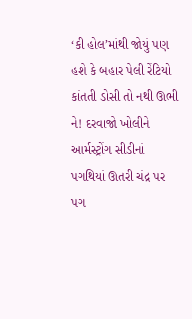‘કી હોલ’માંથી જોયું પણ હશે કે બહાર પેલી રેંટિયો કાંતતી ડોસી તો નથી ઊભી ને! દરવાજો ખોલીને આર્મસ્ટ્રોંગ સીડીનાં પગથિયાં ઊતરી ચંદ્ર પર પગ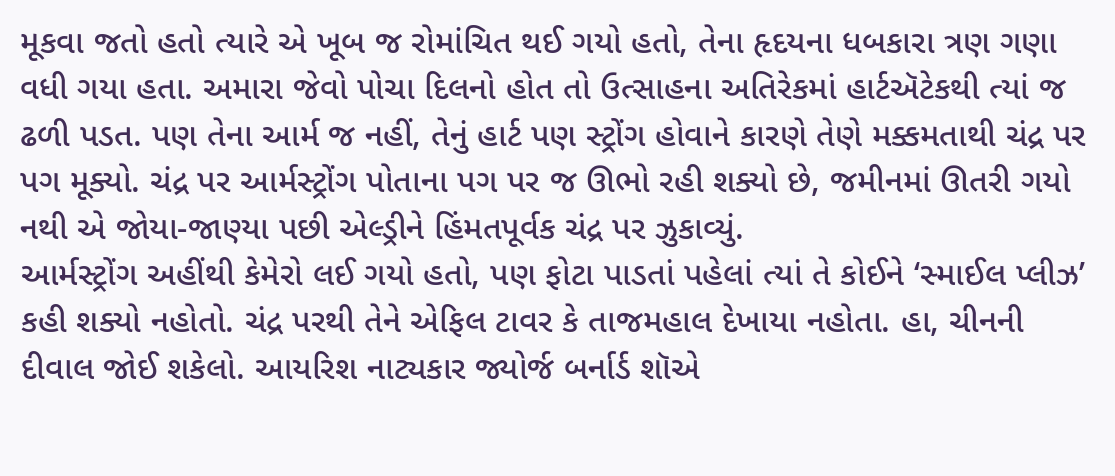મૂકવા જતો હતો ત્યારે એ ખૂબ જ રોમાંચિત થઈ ગયો હતો, તેના હૃદયના ધબકારા ત્રણ ગણા વધી ગયા હતા. અમારા જેવો પોચા દિલનો હોત તો ઉત્સાહના અતિરેકમાં હાર્ટઍટેકથી ત્યાં જ ઢળી પડત. પણ તેના આર્મ જ નહીં, તેનું હાર્ટ પણ સ્ટ્રોંગ હોવાને કારણે તેણે મક્કમતાથી ચંદ્ર પર પગ મૂક્યો. ચંદ્ર પર આર્મસ્ટ્રોંગ પોતાના પગ પર જ ઊભો રહી શક્યો છે, જમીનમાં ઊતરી ગયો નથી એ જોયા-જાણ્યા પછી એલ્ડ્રીને હિંમતપૂર્વક ચંદ્ર પર ઝુકાવ્યું.
આર્મસ્ટ્રોંગ અહીંથી કેમેરો લઈ ગયો હતો, પણ ફોટા પાડતાં પહેલાં ત્યાં તે કોઈને ‘સ્માઈલ પ્લીઝ’ કહી શક્યો નહોતો. ચંદ્ર પરથી તેને એફિલ ટાવર કે તાજમહાલ દેખાયા નહોતા. હા, ચીનની દીવાલ જોઈ શકેલો. આયરિશ નાટ્યકાર જ્યોર્જ બર્નાર્ડ શૉએ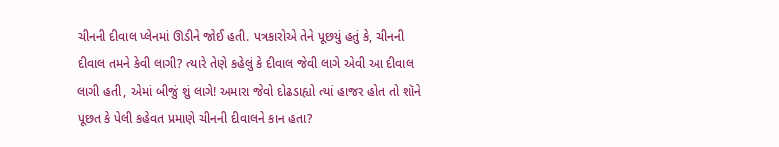ચીનની દીવાલ પ્લેનમાં ઊડીને જોઈ હતી. પત્રકારોએ તેને પૂછયું હતું કે, ચીનની દીવાલ તમને કેવી લાગી? ત્યારે તેણે કહેલું કે દીવાલ જેવી લાગે એવી આ દીવાલ લાગી હતી, એમાં બીજું શું લાગે! અમારા જેવો દોઢડાહ્યો ત્યાં હાજર હોત તો શૉને પૂછત કે પેલી કહેવત પ્રમાણે ચીનની દીવાલને કાન હતા?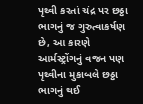પૃથ્વી કરતાં ચંદ્ર પર છઠ્ઠા ભાગનું જ ગુરુત્વાકર્ષણ છે, આ કારણે આર્મસ્ટ્રોંગનું વજન પણ પૃથ્વીના મુકાબલે છઠ્ઠા ભાગનું થઈ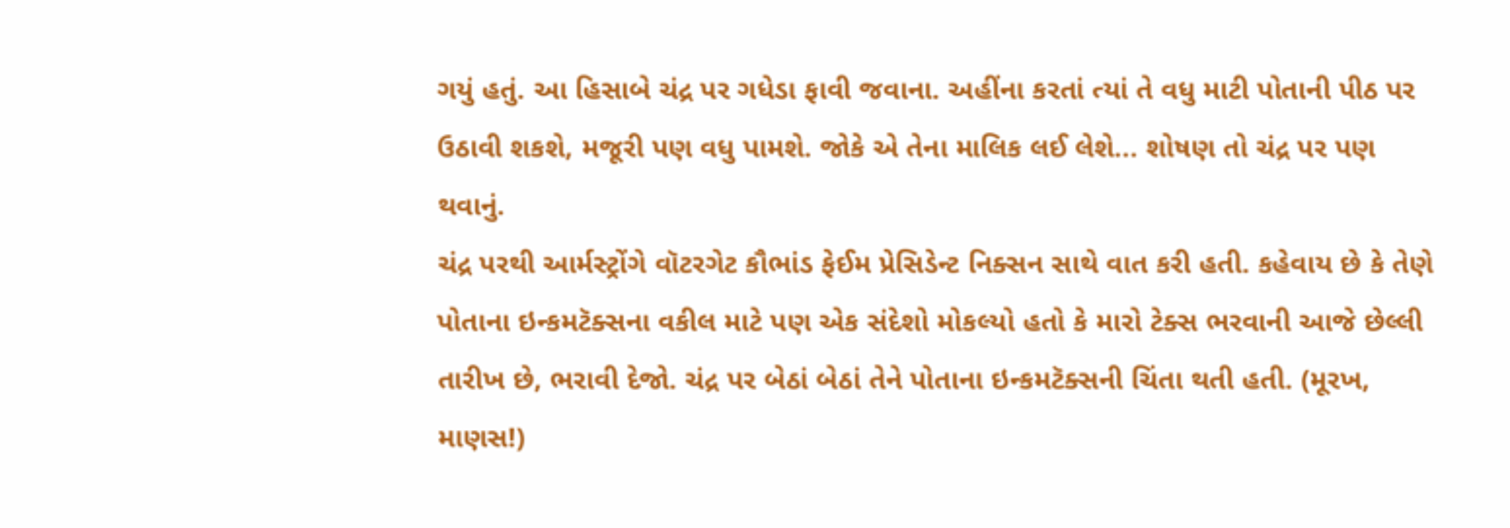ગયું હતું. આ હિસાબે ચંદ્ર પર ગધેડા ફાવી જવાના. અહીંના કરતાં ત્યાં તે વધુ માટી પોતાની પીઠ પર ઉઠાવી શકશે, મજૂરી પણ વધુ પામશે. જોકે એ તેના માલિક લઈ લેશે... શોષણ તો ચંદ્ર પર પણ થવાનું.
ચંદ્ર પરથી આર્મસ્ટ્રોંગે વૉટરગેટ કૌભાંડ ફેઈમ પ્રેસિડેન્ટ નિક્સન સાથે વાત કરી હતી. કહેવાય છે કે તેણે પોતાના ઇન્કમટૅક્સના વકીલ માટે પણ એક સંદેશો મોકલ્યો હતો કે મારો ટેક્સ ભરવાની આજે છેલ્લી તારીખ છે, ભરાવી દેજો. ચંદ્ર પર બેઠાં બેઠાં તેને પોતાના ઇન્કમટૅક્સની ચિંતા થતી હતી. (મૂરખ, માણસ!)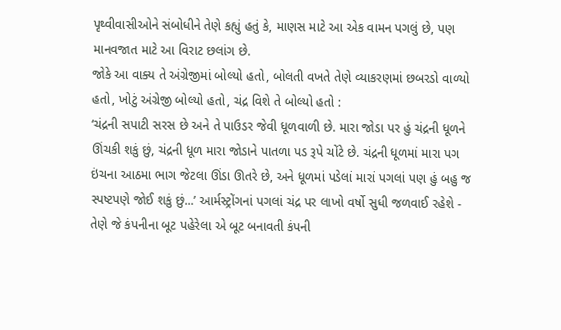પૃથ્વીવાસીઓને સંબોધીને તેણે કહ્યું હતું કે, માણસ માટે આ એક વામન પગલું છે, પણ માનવજાત માટે આ વિરાટ છલાંગ છે.
જોકે આ વાક્ય તે અંગ્રેજીમાં બોલ્યો હતો, બોલતી વખતે તેણે વ્યાકરણમાં છબરડો વાળ્યો હતો, ખોટું અંગ્રેજી બોલ્યો હતો, ચંદ્ર વિશે તે બોલ્યો હતો :
‘ચંદ્રની સપાટી સરસ છે અને તે પાઉડર જેવી ધૂળવાળી છે. મારા જોડા પર હું ચંદ્રની ધૂળને ઊંચકી શકું છું, ચંદ્રની ધૂળ મારા જોડાને પાતળા પડ રૂપે ચોંટે છે. ચંદ્રની ધૂળમાં મારા પગ ઇંચના આઠમા ભાગ જેટલા ઊંડા ઊતરે છે, અને ધૂળમાં પડેલાં મારાં પગલાં પણ હું બહુ જ સ્પષ્ટપણે જોઈ શકું છું...’ આર્મસ્ટ્રોંગનાં પગલાં ચંદ્ર પર લાખો વર્ષો સુધી જળવાઈ રહેશે - તેણે જે કંપનીના બૂટ પહેરેલા એ બૂટ બનાવતી કંપની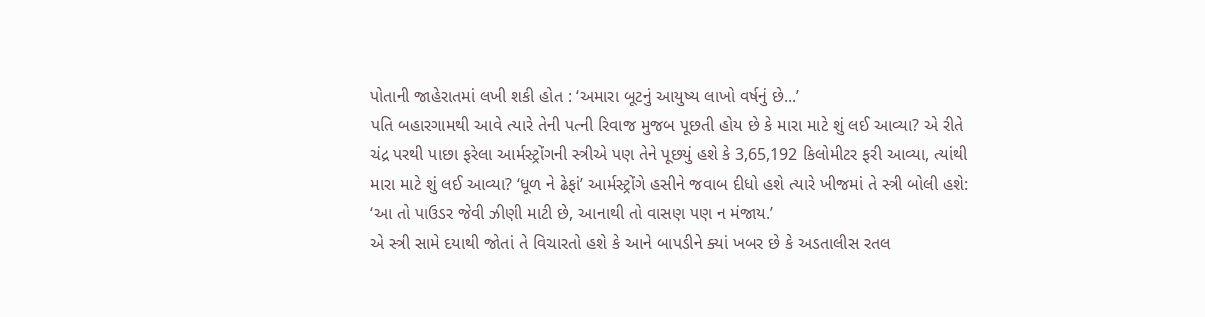પોતાની જાહેરાતમાં લખી શકી હોત : ‘અમારા બૂટનું આયુષ્ય લાખો વર્ષનું છે...’
પતિ બહારગામથી આવે ત્યારે તેની પત્ની રિવાજ મુજબ પૂછતી હોય છે કે મારા માટે શું લઈ આવ્યા? એ રીતે ચંદ્ર પરથી પાછા ફરેલા આર્મસ્ટ્રોંગની સ્ત્રીએ પણ તેને પૂછયું હશે કે 3,65,192 કિલોમીટર ફરી આવ્યા, ત્યાંથી મારા માટે શું લઈ આવ્યા? ‘ધૂળ ને ઢેફાં’ આર્મસ્ટ્રોંગે હસીને જવાબ દીધો હશે ત્યારે ખીજમાં તે સ્ત્રી બોલી હશે: ‘આ તો પાઉડર જેવી ઝીણી માટી છે, આનાથી તો વાસણ પણ ન મંજાય.’
એ સ્ત્રી સામે દયાથી જોતાં તે વિચારતો હશે કે આને બાપડીને ક્યાં ખબર છે કે અડતાલીસ રતલ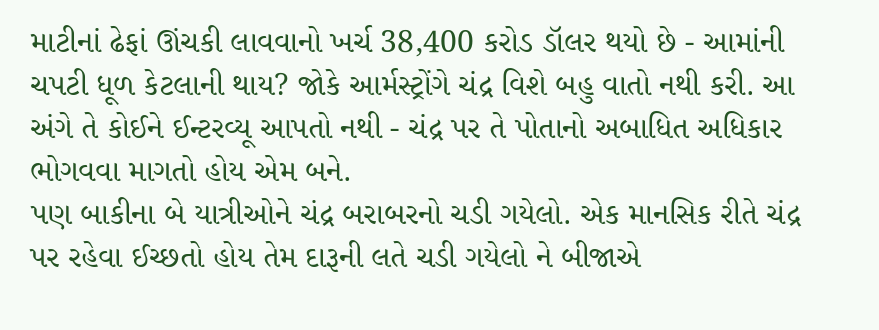માટીનાં ઢેફાં ઊંચકી લાવવાનો ખર્ચ 38,400 કરોડ ડૉલર થયો છે - આમાંની ચપટી ધૂળ કેટલાની થાય? જોકે આર્મસ્ટ્રોંગે ચંદ્ર વિશે બહુ વાતો નથી કરી. આ અંગે તે કોઈને ઈન્ટરવ્યૂ આપતો નથી - ચંદ્ર પર તે પોતાનો અબાધિત અધિકાર ભોગવવા માગતો હોય એમ બને.
પણ બાકીના બે યાત્રીઓને ચંદ્ર બરાબરનો ચડી ગયેલો. એક માનસિક રીતે ચંદ્ર પર રહેવા ઈચ્છતો હોય તેમ દારૂની લતે ચડી ગયેલો ને બીજાએ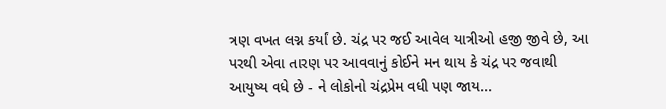ત્રણ વખત લગ્ન કર્યાં છે. ચંદ્ર પર જઈ આવેલ યાત્રીઓ હજી જીવે છે, આ પરથી એવા તારણ પર આવવાનું કોઈને મન થાય કે ચંદ્ર પર જવાથી આયુષ્ય વધે છે - ને લોકોનો ચંદ્રપ્રેમ વધી પણ જાય...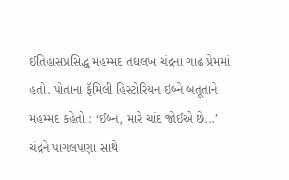ઈતિહાસપ્રસિદ્ધ મહમ્મદ તઘલખ ચંદ્રના ગાઢ પ્રેમમાં હતો. પોતાના ફૅમિલી હિસ્ટોરિયન ઇબ્ને બતૂતાને મહમ્મદ કહેતો : ‘ઈબ્ન, મારે ચાંદ જોઈએ છે...’
ચંદ્રને પાગલપણા સાથે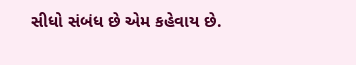સીધો સંબંધ છે એમ કહેવાય છે.